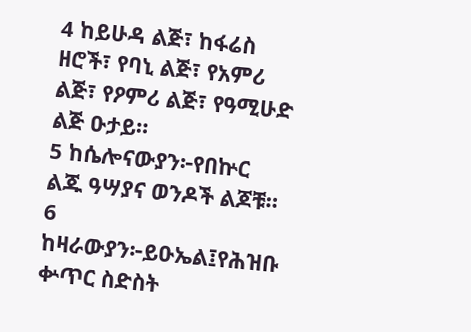4 ከይሁዳ ልጅ፣ ከፋሬስ ዘሮች፣ የባኒ ልጅ፣ የአምሪ ልጅ፣ የዖምሪ ልጅ፣ የዓሚሁድ ልጅ ዑታይ።
5 ከሴሎናውያን፦የበኵር ልጁ ዓሣያና ወንዶች ልጆቹ።
6 ከዛራውያን፦ይዑኤል፤የሕዝቡ ቍጥር ስድስት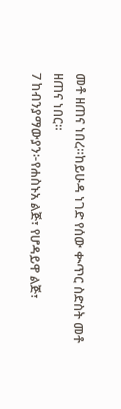መቶ ዘጠና ነበረ።ከይሁዳ ነገድ የሰው ቊጥር ስድስት መቶ ዘጠና ነበር።
7 ከብንያማውያን፦የሐስኑአ ልጅ፣ የሆዳይዋ ልጅ፣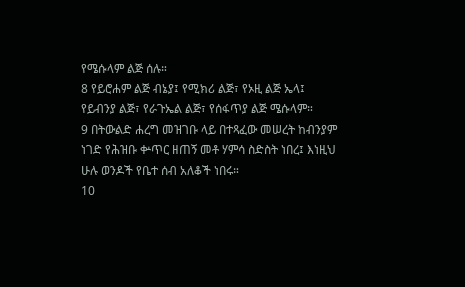የሜሱላም ልጅ ሰሉ።
8 የይሮሐም ልጅ ብኔያ፤ የሚክሪ ልጅ፣ የኦዚ ልጅ ኤላ፤ የይብንያ ልጅ፣ የራጉኤል ልጅ፣ የሰፋጥያ ልጅ ሜሱላም።
9 በትውልድ ሐረግ መዝገቡ ላይ በተጻፈው መሠረት ከብንያም ነገድ የሕዝቡ ቍጥር ዘጠኝ መቶ ሃምሳ ስድስት ነበረ፤ እነዚህ ሁሉ ወንዶች የቤተ ሰብ አለቆች ነበሩ።
10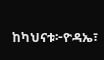ከካህናቱ፦ዮዳኤ፣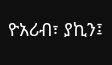ዮአሪብ፣ ያኪን፤